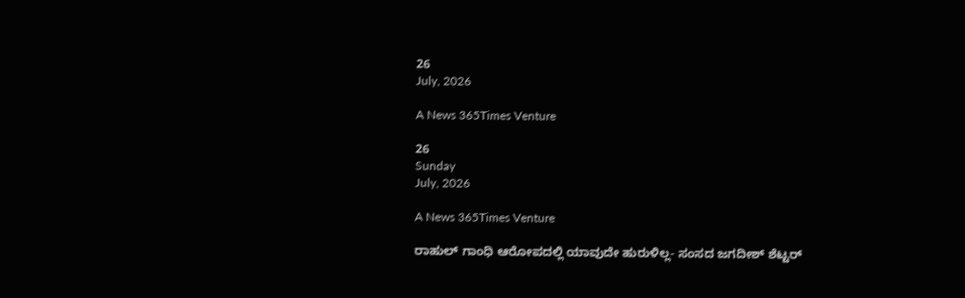26
July, 2026

A News 365Times Venture

26
Sunday
July, 2026

A News 365Times Venture

ರಾಹುಲ್ ಗಾಂಧಿ ಆರೋಪದಲ್ಲಿ ಯಾವುದೇ ಹುರುಳಿಲ್ಲ- ಸಂಸದ ಜಗದೀಶ್ ಶೆಟ್ಟರ್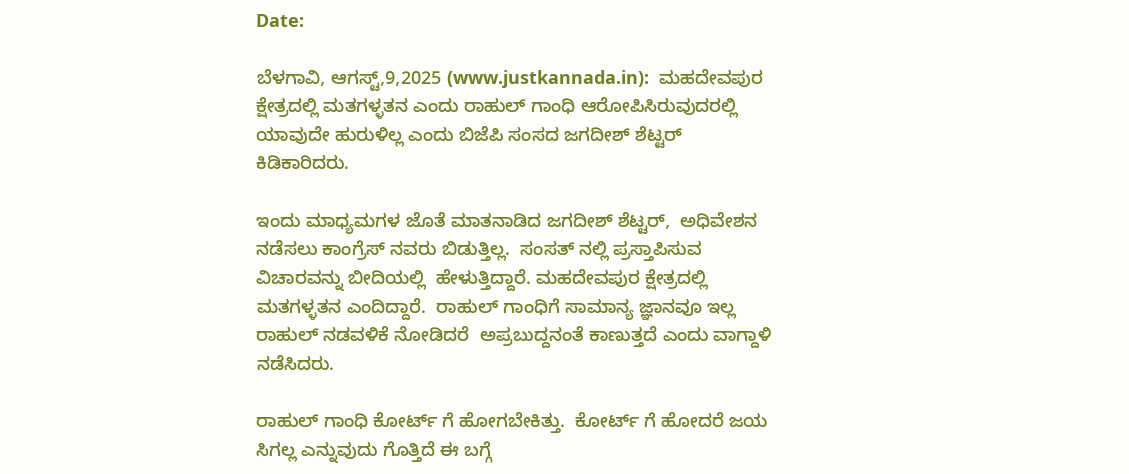Date:

ಬೆಳಗಾವಿ, ಆಗಸ್ಟ್,9,2025 (www.justkannada.in):  ಮಹದೇವಪುರ ಕ್ಷೇತ್ರದಲ್ಲಿ ಮತಗಳ್ಳತನ ಎಂದು ರಾಹುಲ್ ಗಾಂಧಿ ಆರೋಪಿಸಿರುವುದರಲ್ಲಿ ಯಾವುದೇ ಹುರುಳಿಲ್ಲ ಎಂದು ಬಿಜೆಪಿ ಸಂಸದ ಜಗದೀಶ್ ಶೆಟ್ಟರ್ ಕಿಡಿಕಾರಿದರು.

ಇಂದು ಮಾಧ್ಯಮಗಳ ಜೊತೆ ಮಾತನಾಡಿದ ಜಗದೀಶ್ ಶೆಟ್ಟರ್,  ಅಧಿವೇಶನ ನಡೆಸಲು ಕಾಂಗ್ರೆಸ್ ನವರು ಬಿಡುತ್ತಿಲ್ಲ.  ಸಂಸತ್ ನಲ್ಲಿ ಪ್ರಸ್ತಾಪಿಸುವ ವಿಚಾರವನ್ನು ಬೀದಿಯಲ್ಲಿ  ಹೇಳುತ್ತಿದ್ದಾರೆ. ಮಹದೇವಪುರ ಕ್ಷೇತ್ರದಲ್ಲಿ ಮತಗಳ್ಳತನ ಎಂದಿದ್ದಾರೆ.  ರಾಹುಲ್ ಗಾಂಧಿಗೆ ಸಾಮಾನ್ಯ ಜ್ಞಾನವೂ ಇಲ್ಲ ರಾಹುಲ್ ನಡವಳಿಕೆ ನೋಡಿದರೆ  ಅಪ್ರಬುದ್ದನಂತೆ ಕಾಣುತ್ತದೆ ಎಂದು ವಾಗ್ದಾಳಿ ನಡೆಸಿದರು.

ರಾಹುಲ್ ಗಾಂಧಿ ಕೋರ್ಟ್ ಗೆ ಹೋಗಬೇಕಿತ್ತು.  ಕೋರ್ಟ್ ಗೆ ಹೋದರೆ ಜಯ ಸಿಗಲ್ಲ ಎನ್ನುವುದು ಗೊತ್ತಿದೆ ಈ ಬಗ್ಗೆ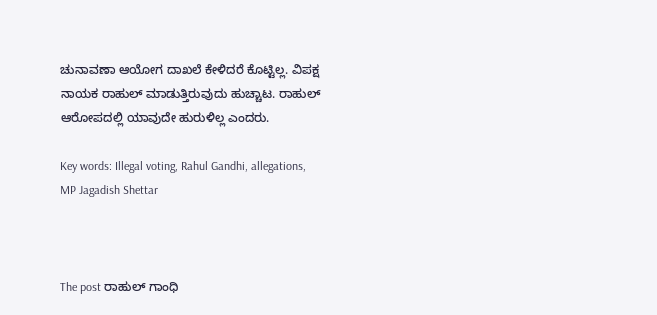ಚುನಾವಣಾ ಆಯೋಗ ದಾಖಲೆ ಕೇಳಿದರೆ ಕೊಟ್ಟಿಲ್ಲ. ವಿಪಕ್ಷ ನಾಯಕ ರಾಹುಲ್ ಮಾಡುತ್ತಿರುವುದು ಹುಚ್ಚಾಟ. ರಾಹುಲ್ ಆರೋಪದಲ್ಲಿ ಯಾವುದೇ ಹುರುಳಿಲ್ಲ ಎಂದರು.

Key words: Illegal voting, Rahul Gandhi, allegations, MP Jagadish Shettar



The post ರಾಹುಲ್ ಗಾಂಧಿ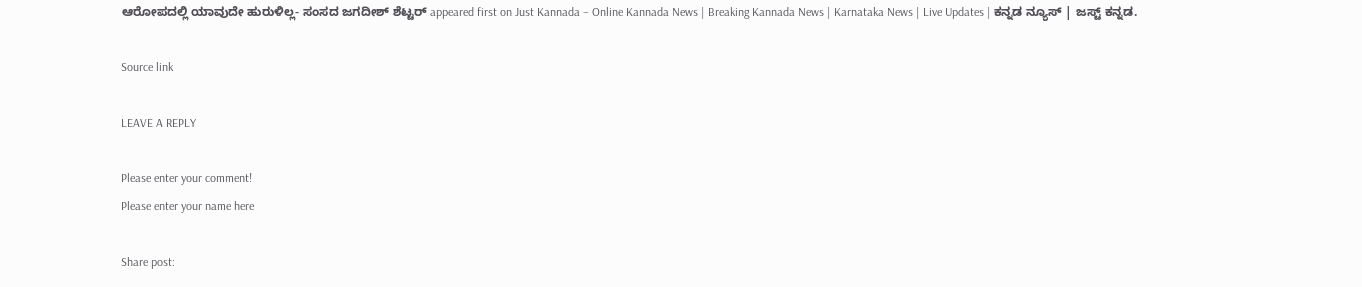ಆರೋಪದಲ್ಲಿ ಯಾವುದೇ ಹುರುಳಿಲ್ಲ- ಸಂಸದ ಜಗದೀಶ್ ಶೆಟ್ಟರ್ appeared first on Just Kannada – Online Kannada News | Breaking Kannada News | Karnataka News | Live Updates | ಕನ್ನಡ ನ್ಯೂಸ್ | ಜಸ್ಟ್ ಕನ್ನಡ.

Source link

LEAVE A REPLY

Please enter your comment!
Please enter your name here

Share post: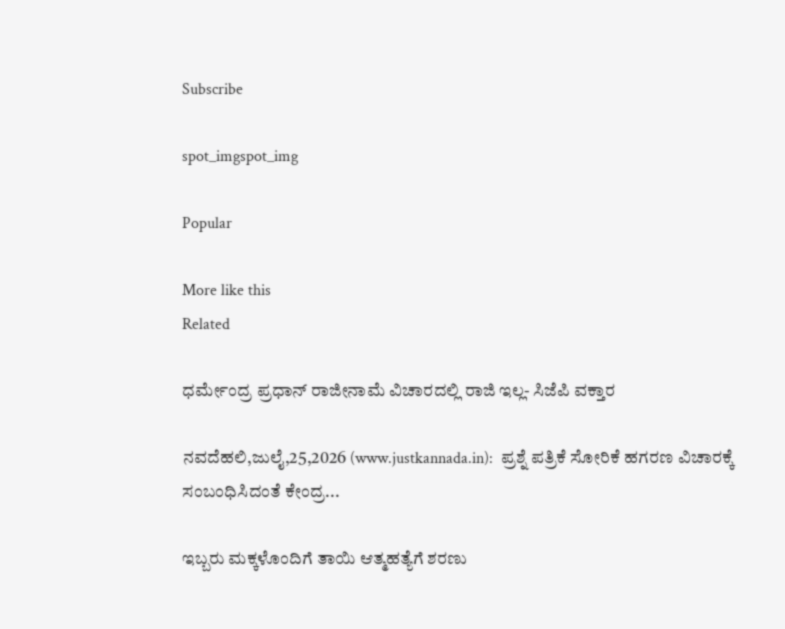Subscribe

spot_imgspot_img

Popular

More like this
Related

ಧರ್ಮೇಂದ್ರ ಪ್ರಧಾನ್ ರಾಜೀನಾಮೆ ವಿಚಾರದಲ್ಲಿ ರಾಜಿ ಇಲ್ಲ- ಸಿಜೆಪಿ ವಕ್ತಾರ

ನವದೆಹಲಿ,ಜುಲೈ,25,2026 (www.justkannada.in):  ಪ್ರಶ್ನೆ ಪತ್ರಿಕೆ ಸೋರಿಕೆ ಹಗರಣ ವಿಚಾರಕ್ಕೆ ಸಂಬಂಧಿಸಿದಂತೆ ಕೇಂದ್ರ...

ಇಬ್ಬರು ಮಕ್ಕಳೊಂದಿಗೆ ತಾಯಿ ಆತ್ಮಹತ್ಯೆಗೆ ಶರಣು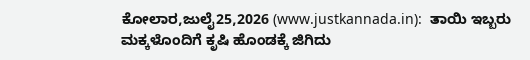ಕೋಲಾರ,ಜುಲೈ25,2026 (www.justkannada.in):  ತಾಯಿ ಇಬ್ಬರು ಮಕ್ಕಳೊಂದಿಗೆ ಕೃಷಿ ಹೊಂಡಕ್ಕೆ ಜಿಗಿದು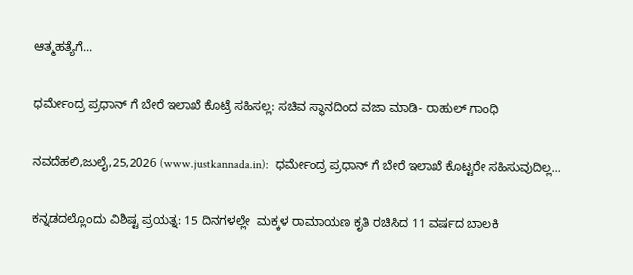ಆತ್ಮಹತ್ಯೆಗೆ...

ಧರ್ಮೇಂದ್ರ ಪ್ರಧಾನ್ ಗೆ ಬೇರೆ ಇಲಾಖೆ ಕೊಟ್ರೆ ಸಹಿಸಲ್ಲ: ಸಚಿವ ಸ್ಥಾನದಿಂದ ವಜಾ ಮಾಡಿ- ರಾಹುಲ್ ಗಾಂಧಿ

ನವದೆಹಲಿ,ಜುಲೈ,25,2026 (www.justkannada.in):  ಧರ್ಮೇಂದ್ರ ಪ್ರಧಾನ್ ಗೆ ಬೇರೆ ಇಲಾಖೆ ಕೊಟ್ಟರೇ ಸಹಿಸುವುದಿಲ್ಲ...

ಕನ್ನಡದಲ್ಲೊಂದು ವಿಶಿಷ್ಟ ಪ್ರಯತ್ನ: 15 ದಿನಗಳಲ್ಲೇ  ಮಕ್ಕಳ ರಾಮಾಯಣ ಕೃತಿ ರಚಿಸಿದ 11 ವರ್ಷದ ಬಾಲಕಿ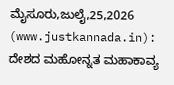ಮೈಸೂರು,ಜುಲೈ,25,2026 (www.justkannada.in):  ದೇಶದ ಮಹೋನ್ನತ ಮಹಾಕಾವ್ಯ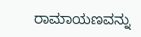ರಾಮಾಯಣವನ್ನು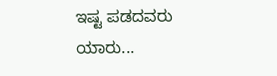ಇಷ್ಟ ಪಡದವರು ಯಾರು...